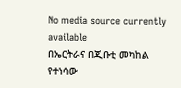No media source currently available
በኤርትራና በጂቡቲ መካከል የተነሳው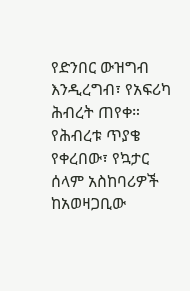የድንበር ውዝግብ እንዲረግብ፣ የአፍሪካ ሕብረት ጠየቀ። የሕብረቱ ጥያቄ የቀረበው፣ የኳታር ሰላም አስከባሪዎች ከአወዛጋቢው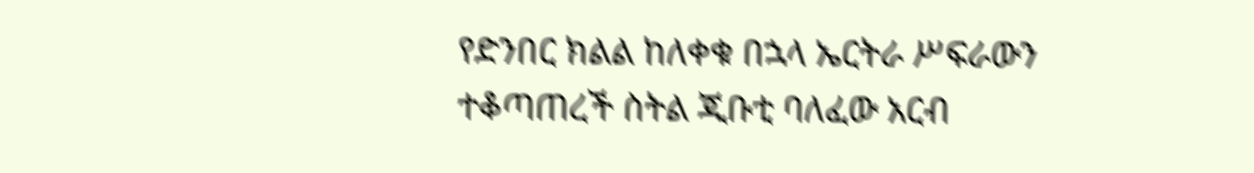የድንበር ክልል ከለቀቁ በኋላ ኤርትራ ሥፍራውን ተቆጣጠረች ስትል ጂቡቲ ባለፈው አርብ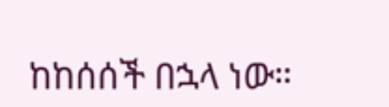ከከሰሰች በኋላ ነው።